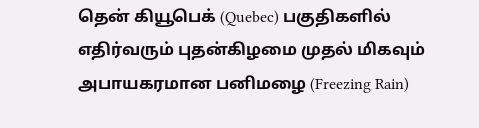தென் கியூபெக் (Quebec) பகுதிகளில் எதிர்வரும் புதன்கிழமை முதல் மிகவும் அபாயகரமான பனிமழை (Freezing Rain)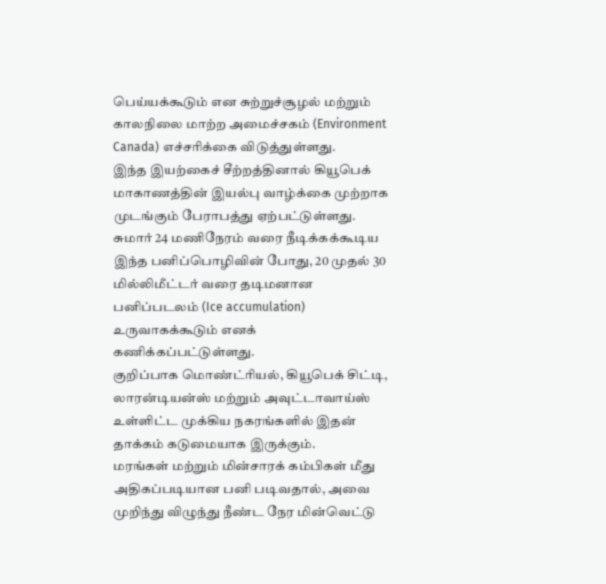பெய்யக்கூடும் என சுற்றுச்சூழல் மற்றும் காலநிலை மாற்ற அமைச்சகம் (Environment Canada) எச்சரிக்கை விடுத்துள்ளது.
இந்த இயற்கைச் சீற்றத்தினால் கியூபெக் மாகாணத்தின் இயல்பு வாழ்க்கை முற்றாக முடங்கும் பேராபத்து ஏற்பட்டுள்ளது. சுமார் 24 மணிநேரம் வரை நீடிக்கக்கூடிய இந்த பனிப்பொழிவின் போது, 20 முதல் 30 மில்லிமீட்டர் வரை தடிமனான பனிப்படலம் (Ice accumulation) உருவாகக்கூடும் எனக் கணிக்கப்பட்டுள்ளது.
குறிப்பாக மொண்ட்ரியல், கியூபெக் சிட்டி, லாரன்டியன்ஸ் மற்றும் அவுட்டாவாய்ஸ் உள்ளிட்ட முக்கிய நகரங்களில் இதன் தாக்கம் கடுமையாக இருக்கும்.
மரங்கள் மற்றும் மின்சாரக் கம்பிகள் மீது அதிகப்படியான பனி படிவதால், அவை முறிந்து விழுந்து நீண்ட நேர மின்வெட்டு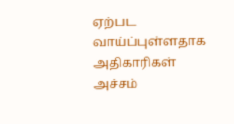ஏற்பட வாய்ப்புள்ளதாக அதிகாரிகள் அச்சம்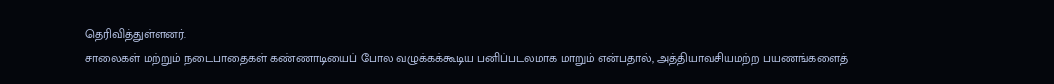தெரிவித்துள்ளனர்.
சாலைகள் மற்றும் நடைபாதைகள் கண்ணாடியைப் போல வழுக்கக்கூடிய பனிப்படலமாக மாறும் என்பதால், அத்தியாவசியமற்ற பயணங்களைத்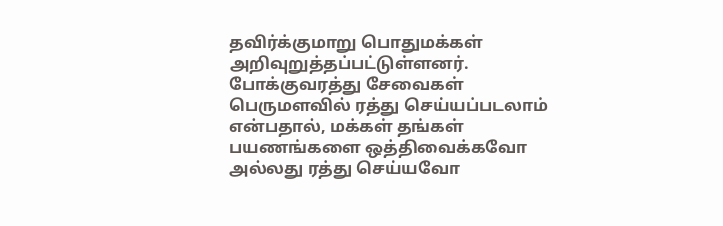தவிர்க்குமாறு பொதுமக்கள் அறிவுறுத்தப்பட்டுள்ளனர்.
போக்குவரத்து சேவைகள் பெருமளவில் ரத்து செய்யப்படலாம் என்பதால், மக்கள் தங்கள் பயணங்களை ஒத்திவைக்கவோ அல்லது ரத்து செய்யவோ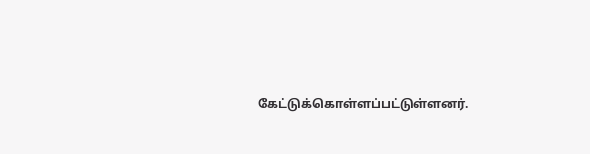கேட்டுக்கொள்ளப்பட்டுள்ளனர்.